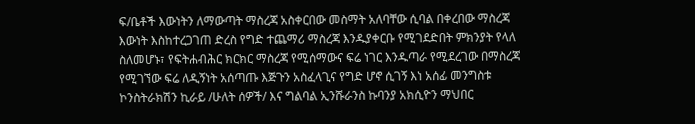ፍ/ቤቶች እውነትን ለማውጣት ማስረጃ አስቀርበው መስማት አለባቸው ሲባል በቀረበው ማስረጃ እውነት እስከተረጋገጠ ድረስ የግድ ተጨማሪ ማስረጃ እንዱያቀርቡ የሚገደድበት ምክንያት የላለ ስለመሆኑ፣ የፍትሐብሕር ክርክር ማስረጃ የሚሰማውና ፍሬ ነገር እንዱጣራ የሚደረገው በማስረጃ የሚገኘው ፍሬ ለዲኝነት አሰጣጡ እጅጉን አስፈላጊና የግድ ሆኖ ሲገኝ እነ አሰፊ መንግስቱ ኮንስትራክሽን ኪራይ /ሁለት ሰዎች/ እና ግልባል ኢንሹራንስ ኩባንያ አክሲዮን ማህበር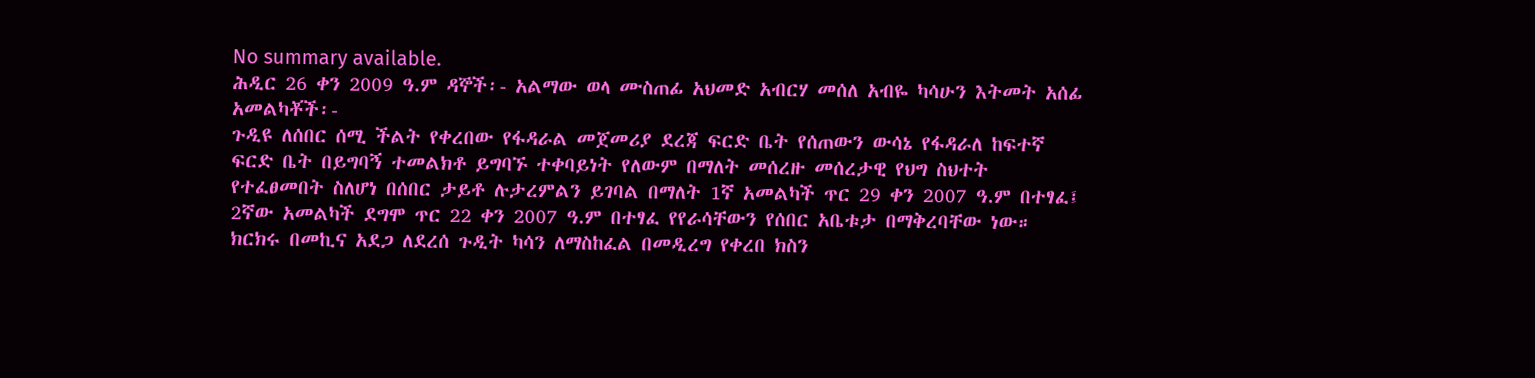No summary available.
ሕዲር 26 ቀን 2009 ዓ.ም ዳኞች፡- አልማው ወላ ሙስጠፊ አህመድ አብርሃ መሰለ አብዬ ካሳሁን እትመት አሰፊ አመልካቾች፡-
ጉዲዩ ለሰበር ሰሚ ችልት የቀረበው የፋዳራል መጀመሪያ ደረጃ ፍርድ ቤት የሰጠውን ውሳኔ የፋዳራለ ከፍተኛ ፍርድ ቤት በይግባኝ ተመልክቶ ይግባኙ ተቀባይነት የለውም በማለት መሰረዙ መሰረታዊ የህግ ስህተት የተፈፀመበት ስለሆነ በሰበር ታይቶ ሉታረምልን ይገባል በማለት 1ኛ አመልካች ጥር 29 ቀን 2007 ዓ.ም በተፃፈ፤ 2ኛው አመልካች ደግሞ ጥር 22 ቀን 2007 ዓ.ም በተፃፈ የየራሳቸውን የሰበር አቤቱታ በማቅረባቸው ነው።
ክርክሩ በመኪና አደጋ ለደረሰ ጉዲት ካሳን ለማስከፈል በመዲረግ የቀረበ ክስን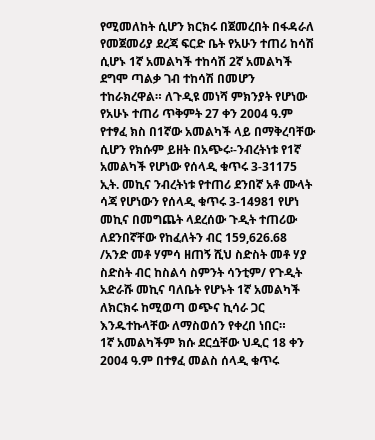የሚመለከት ሲሆን ክርክሩ በጀመረበት በፋዳራለ የመጀመሪያ ደረጃ ፍርድ ቤት የአሁን ተጠሪ ከሳሽ ሲሆኑ 1ኛ አመልካች ተከሳሽ 2ኛ አመልካች ደግሞ ጣልቃ ገብ ተከሳሽ በመሆን ተከራክረዋል። ለጉዲዩ መነሻ ምክንያት የሆነው የአሁኑ ተጠሪ ጥቅምት 27 ቀን 2004 ዓ.ም የተፃፈ ክስ በ1ኛው አመልካች ላይ በማቅረባቸው ሲሆን የክሱም ይዘት በአጭሩ፡-ንብረትነቱ የ1ኛ አመልካች የሆነው የሰላዲ ቁጥሩ 3-31175 ኢት. መኪና ንብረትነቱ የተጠሪ ደንበኛ አቶ ሙላት ሳጃ የሆነውን የሰላዲ ቁጥሩ 3-14981 የሆነ መኪና በመግጨት ላደረሰው ጉዲት ተጠሪው ለደንበኛቸው የከፈለትን ብር 159,626.68 /አንድ መቶ ሃምሳ ዘጠኝ ሺህ ስድስት መቶ ሃያ ስድስት ብር ከስልሳ ስምንት ሳንቲም/ የጉዲት አድራሹ መኪና ባለቤት የሆኑት 1ኛ አመልካች ለክርክሩ ከሚወጣ ወጭና ኪሳራ ጋር እንዱተኩላቸው ለማስወሰን የቀረበ ነበር።
1ኛ አመልካችም ክሱ ደርሷቸው ህዲር 18 ቀን 2004 ዓ.ም በተፃፈ መልስ ሰላዲ ቁጥሩ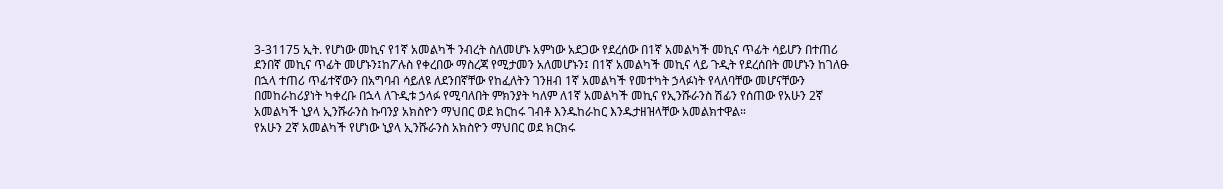3-31175 ኢት. የሆነው መኪና የ1ኛ አመልካች ንብረት ስለመሆኑ አምነው አደጋው የደረሰው በ1ኛ አመልካች መኪና ጥፊት ሳይሆን በተጠሪ ደንበኛ መኪና ጥፊት መሆኑን፤ከፖሉስ የቀረበው ማስረጃ የሚታመን አለመሆኑን፤ በ1ኛ አመልካች መኪና ላይ ጉዲት የደረሰበት መሆኑን ከገለፁ በኋላ ተጠሪ ጥፊተኛውን በአግባብ ሳይለዩ ለደንበኛቸው የከፈለትን ገንዘብ 1ኛ አመልካች የመተካት ኃላፉነት የላለባቸው መሆናቸውን በመከራከሪያነት ካቀረቡ በኋላ ለጉዲቱ ኃላፉ የሚባለበት ምክንያት ካለም ለ1ኛ አመልካች መኪና የኢንሹራንስ ሽፊን የሰጠው የአሁን 2ኛ አመልካች ኒያላ ኢንሹራንስ ኩባንያ አክስዮን ማህበር ወደ ክርከሩ ገብቶ እንዱከራከር እንዱታዘዝላቸው አመልክተዋል።
የአሁን 2ኛ አመልካች የሆነው ኒያላ ኢንሹራንስ አክስዮን ማህበር ወደ ክርክሩ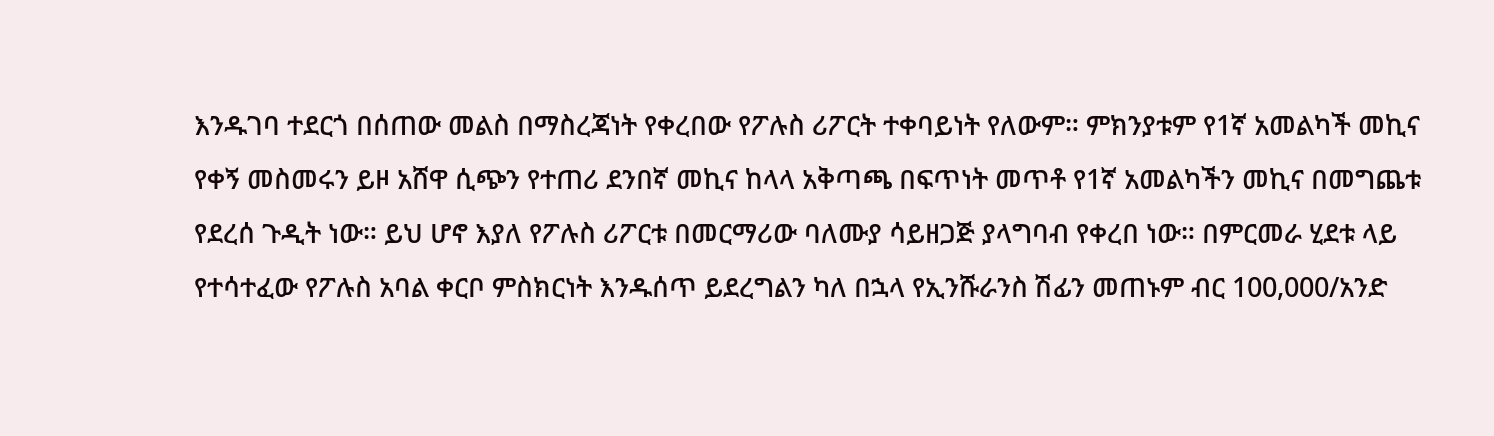እንዱገባ ተደርጎ በሰጠው መልስ በማስረጃነት የቀረበው የፖሉስ ሪፖርት ተቀባይነት የለውም። ምክንያቱም የ1ኛ አመልካች መኪና የቀኝ መስመሩን ይዞ አሸዋ ሲጭን የተጠሪ ደንበኛ መኪና ከላላ አቅጣጫ በፍጥነት መጥቶ የ1ኛ አመልካችን መኪና በመግጨቱ የደረሰ ጉዲት ነው። ይህ ሆኖ እያለ የፖሉስ ሪፖርቱ በመርማሪው ባለሙያ ሳይዘጋጅ ያላግባብ የቀረበ ነው። በምርመራ ሂደቱ ላይ የተሳተፈው የፖሉስ አባል ቀርቦ ምስክርነት እንዱሰጥ ይደረግልን ካለ በኋላ የኢንሹራንስ ሽፊን መጠኑም ብር 100,000/አንድ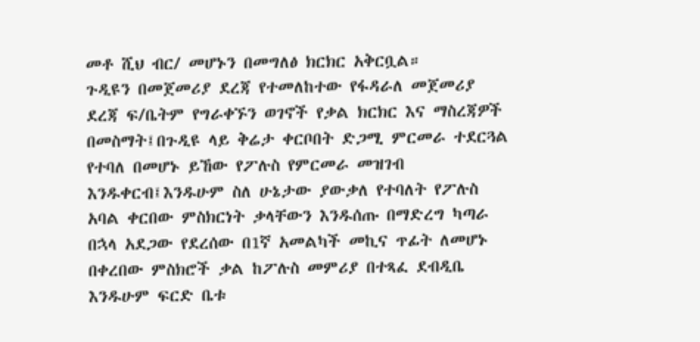መቶ ሺህ ብር/ መሆኑን በመግለፅ ክርክር አቅርቧል።
ጉዲዩን በመጀመሪያ ደረጃ የተመለከተው የፋዳራለ መጀመሪያ ደረጃ ፍ/ቤትም የግራቀኙን ወገኖች የቃል ክርክር እና ማስረጃዎች በመስማት፤በጉዲዩ ላይ ቅሬታ ቀርቦበት ድጋሚ ምርመራ ተደርጓል የተባለ በመሆኑ ይኸው የፖሉስ የምርመራ መዝገብ እንዱቀርብ፤እንዱሁም ስለ ሁኔታው ያውቃለ የተባለት የፖሉስ አባል ቀርበው ምስክርነት ቃላቸውን እንዱሰጡ በማድረግ ካጣራ በኋላ አደጋው የደረሰው በ1ኛ አመልካች መኪና ጥፊት ለመሆኑ በቀረበው ምስክሮች ቃል ከፖሉስ መምሪያ በተጻፈ ደብዲቤ እንዱሁም ፍርድ ቤቱ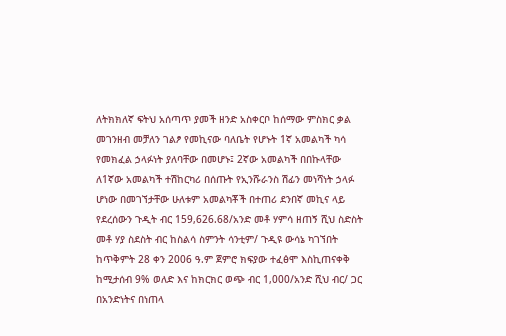ለትክክለኛ ፍትህ አሰጣጥ ያመች ዘንድ አስቀርቦ ከሰማው ምስክር ቃል መገንዘብ መቻለን ገልፆ የመኪናው ባለቤት የሆኑት 1ኛ አመልካች ካሳ የመክፈል ኃላፉነት ያለባቸው በመሆኑ፤ 2ኛው አመልካች በበኩላቸው ለ1ኛው አመልካች ተሽከርካሪ በሰጡት የኢንሹራንስ ሽፊን መነሻነት ኃላፉ ሆነው በመገኘታቸው ሁለቱም አመልካቾች በተጠሪ ደንበኛ መኪና ላይ የደረሰውን ጉዲት ብር 159,626.68/አንድ መቶ ሃምሳ ዘጠኝ ሺህ ስድስት መቶ ሃያ ስደስት ብር ከስልሳ ስምንት ሳንቲም/ ጉዲዩ ውሳኔ ካገኘበት ከጥቅምት 28 ቀን 2006 ዓ.ም ጀምሮ ክፍያው ተፈፅሞ እስኪጠናቀቅ ከሚታሰብ 9% ወለድ እና ከክርክር ወጭ ብር 1,000/አንድ ሺህ ብር/ ጋር በአንድነትና በነጠላ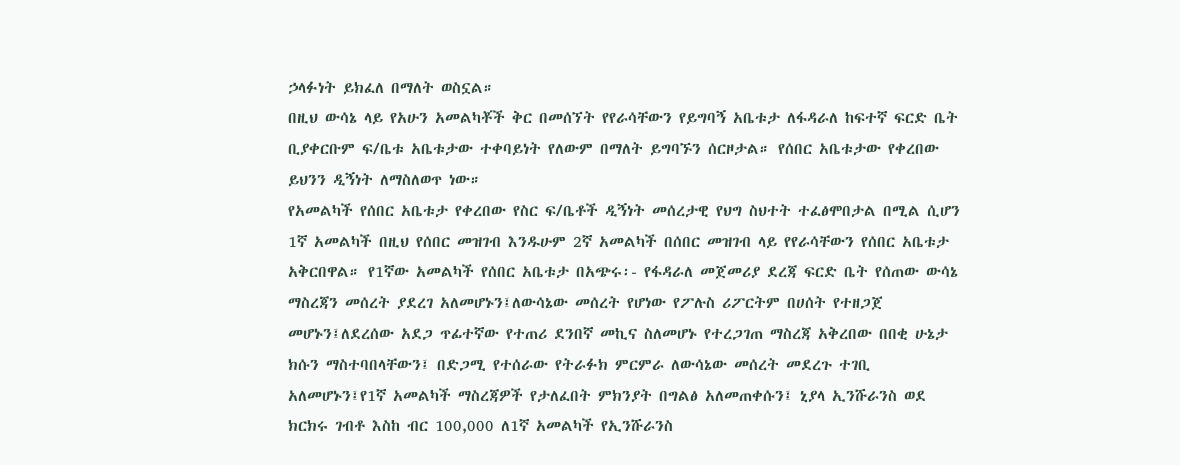ኃላፉነት ይክፈለ በማለት ወስኗል።
በዚህ ውሳኔ ላይ የአሁን አመልካቾች ቅር በመሰኘት የየራሳቸውን የይግባኝ አቤቱታ ለፋዳራለ ከፍተኛ ፍርድ ቤት ቢያቀርቡም ፍ/ቤቱ አቤቱታው ተቀባይነት የለውም በማለት ይግባኙን ሰርዞታል። የሰበር አቤቱታው የቀረበው ይህንን ዲኝነት ለማስለወጥ ነው።
የአመልካች የሰበር አቤቱታ የቀረበው የስር ፍ/ቤቶች ዲኝነት መሰረታዊ የህግ ስህተት ተፈፅሞበታል በሚል ሲሆን 1ኛ አመልካች በዚህ የሰበር መዝገብ እንዱሁም 2ኛ አመልካች በሰበር መዝገብ ላይ የየራሳቸውን የሰበር አቤቱታ አቅርበዋል። የ1ኛው አመልካች የሰበር አቤቱታ በአጭሩ፡- የፋዳራለ መጀመሪያ ደረጃ ፍርድ ቤት የሰጠው ውሳኔ ማስረጃን መሰረት ያደረገ አለመሆኑን፤ለውሳኔው መሰረት የሆነው የፖሉስ ሪፖርትም በሀሰት የተዘጋጀ መሆኑን፤ለደረሰው አደጋ ጥፊተኛው የተጠሪ ደንበኛ መኪና ስለመሆኑ የተረጋገጠ ማስረጃ አቅረበው በበቂ ሁኔታ ክሱን ማስተባበላቸውን፤ በድጋሚ የተሰራው የትራፉክ ምርምራ ለውሳኔው መሰረት መደረጉ ተገቢ አለመሆኑን፤የ1ኛ አመልካች ማስረጃዎች የታለፈበት ምክንያት በግልፅ አለመጠቀሱን፤ ኒያላ ኢንሹራንስ ወደ ክርክሩ ገብቶ እስከ ብር 100,000 ለ1ኛ አመልካች የኢንሹራንስ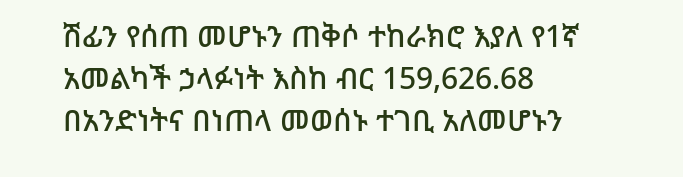ሽፊን የሰጠ መሆኑን ጠቅሶ ተከራክሮ እያለ የ1ኛ አመልካች ኃላፉነት እስከ ብር 159,626.68 በአንድነትና በነጠላ መወሰኑ ተገቢ አለመሆኑን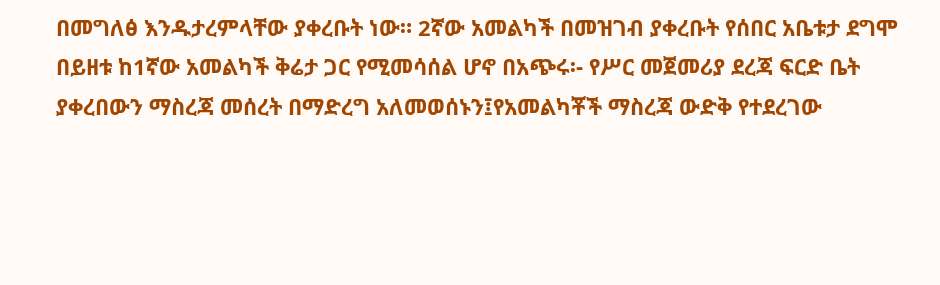በመግለፅ እንዱታረምላቸው ያቀረቡት ነው። 2ኛው አመልካች በመዝገብ ያቀረቡት የሰበር አቤቱታ ደግሞ በይዘቱ ከ1ኛው አመልካች ቅሬታ ጋር የሚመሳሰል ሆኖ በአጭሩ፡- የሥር መጀመሪያ ደረጃ ፍርድ ቤት ያቀረበውን ማስረጃ መሰረት በማድረግ አለመወሰኑን፤የአመልካቾች ማስረጃ ውድቅ የተደረገው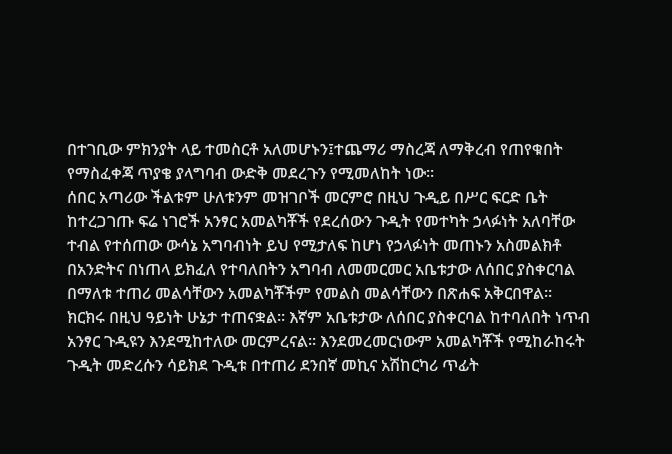በተገቢው ምክንያት ላይ ተመስርቶ አለመሆኑን፤ተጨማሪ ማስረጃ ለማቅረብ የጠየቁበት የማስፈቀጃ ጥያቄ ያላግባብ ውድቅ መደረጉን የሚመለከት ነው።
ሰበር አጣሪው ችልቱም ሁለቱንም መዝገቦች መርምሮ በዚህ ጉዲይ በሥር ፍርድ ቤት ከተረጋገጡ ፍሬ ነገሮች አንፃር አመልካቾች የደረሰውን ጉዲት የመተካት ኃላፉነት አለባቸው ተብል የተሰጠው ውሳኔ አግባብነት ይህ የሚታለፍ ከሆነ የኃላፉነት መጠኑን አስመልክቶ በአንድትና በነጠላ ይክፈለ የተባለበትን አግባብ ለመመርመር አቤቱታው ለሰበር ያስቀርባል በማለቱ ተጠሪ መልሳቸውን አመልካቾችም የመልስ መልሳቸውን በጽሐፍ አቅርበዋል።
ክርክሩ በዚህ ዓይነት ሁኔታ ተጠናቋል። እኛም አቤቱታው ለሰበር ያስቀርባል ከተባለበት ነጥብ አንፃር ጉዲዩን እንደሚከተለው መርምረናል። እንደመረመርነውም አመልካቾች የሚከራከሩት ጉዲት መድረሱን ሳይክደ ጉዲቱ በተጠሪ ደንበኛ መኪና አሽከርካሪ ጥፊት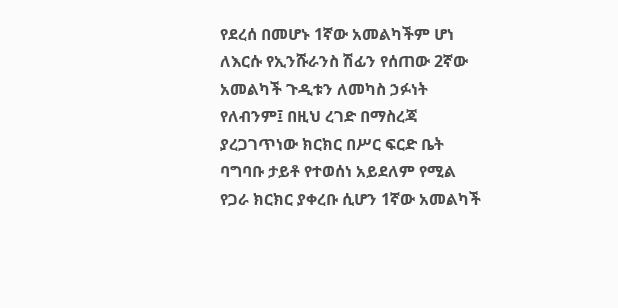የደረሰ በመሆኑ 1ኛው አመልካችም ሆነ ለእርሱ የኢንሹራንስ ሽፊን የሰጠው 2ኛው አመልካች ጉዲቱን ለመካስ ኃፉነት የለብንም፤ በዚህ ረገድ በማስረጃ ያረጋገጥነው ክርክር በሥር ፍርድ ቤት ባግባቡ ታይቶ የተወሰነ አይደለም የሚል የጋራ ክርክር ያቀረቡ ሲሆን 1ኛው አመልካች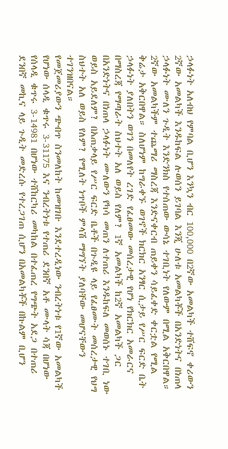ኃላፉነት አለብህ የምባል ቢሆን እንኳን ብር 100,000 በ2ኛው አመልካች ተሸፍኖ ቀሪውን 2ኛው አመልካች እንዱከፍል ሉወሰን ይገባል እንጂ ሁለቱ አመልካቾች በአንድነትና በነጠላ ኃላፉነት ሙለን ጉዲት እንድንክስ የተሰጠው ውሳኔ ተገቢነት የለውም በሚል አቅርበዋል። 2ኛው አመልካችም ተጨማሪ ማስረጃ እንድናቀርብ ጠይቀን ሳይፈቀድ ቀርቷል የሚል ቅሬታ አቅርበዋል። ስለሆነም ከግራቀኙ ወገኖች ክርክር አንፃር ሲታይ የሥር ፍርድ ቤት ኃላፉነት ያለበትን ወገን በመለየት ረገድ የፈፀመው መሰረታዊ የሆነ የክርክር አመራርና በማስረጃ የማጣራት ስህተት አለ ወይስ የለም? 1ኛ አመልካች ከ2ኛ አመልካች ጋር በአንድነትና በነጠላ ኃላፉነት ሙለውን የካሳ መጠን ለተጠሪ እንዱከፍለ መወሰኑ ተገቢ ነው ወይስ አይደለም? በአጠቃላይ የሥር ፍርድ ቤቶች በጉዲዩ ላይ የፈፀሙት መሰረታዊ የህግ ስህተት አለ ወይስ የለም? የሚለት ነጥቦች ምላሽ ማግኘት ያለባቸው መሆናቸውን ተገንዝበናል።
የመጀመሪያውን ጭብጥ ስንመለከት ከመዝገቡ እንደተረዲነው ንብረትነቱ የ1ኛው አመልካች የሆነው ሰላዲ ቁጥሩ 3-31175 እና ንብረትነቱ የተጠሪ ደንበኛ አቶ ሙላት ሳጃ በሆነው የሰላዲ ቁጥሩ 3-14981 በሆነው ተሸከርካሪ መካከል በተፈጠረ የግጭት አደጋ በተጠሪ ደንበኛ መኪና ላይ ጉዲት መድረሱ የተረጋገጠ ሲሆን በአመልካቾች በኩልም ቢሆን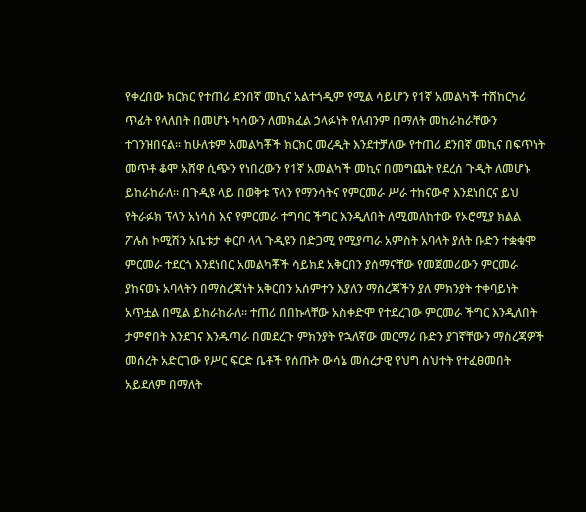የቀረበው ክርክር የተጠሪ ደንበኛ መኪና አልተጎዲም የሚል ሳይሆን የ1ኛ አመልካች ተሸከርካሪ ጥፊት የላለበት በመሆኑ ካሳውን ለመክፈል ኃላፉነት የለብንም በማለት መከራከራቸውን ተገንዝበናል። ከሁለቱም አመልካቾች ክርክር መረዲት እንደተቻለው የተጠሪ ደንበኛ መኪና በፍጥነት መጥቶ ቆሞ አሸዋ ሲጭን የነበረውን የ1ኛ አመልካች መኪና በመግጨት የደረሰ ጉዲት ለመሆኑ ይከራከራለ። በጉዲዩ ላይ በወቅቱ ፕላን የማንሳትና የምርመራ ሥራ ተከናውኖ እንደነበርና ይህ የትራፉክ ፕላን አነሳስ እና የምርመራ ተግባር ችግር እንዲለበት ለሚመለከተው የኦሮሚያ ክልል ፖሉስ ኮሚሽን አቤቱታ ቀርቦ ላላ ጉዲዩን በድጋሚ የሚያጣራ አምስት አባላት ያለት ቡድን ተቋቁሞ ምርመራ ተደርጎ እንደነበር አመልካቾች ሳይክደ አቅርበን ያሰማናቸው የመጀመሪውን ምርመራ ያከናወኑ አባላትን በማስረጃነት አቅርበን አሰምተን እያለን ማስረጃችን ያለ ምክንያት ተቀባይነት አጥቷል በሚል ይከራከራለ። ተጠሪ በበኩላቸው አስቀድሞ የተደረገው ምርመራ ችግር እንዲለበት ታምኖበት እንደገና እንዱጣራ በመደረጉ ምክንያት የኋለኛው መርማሪ ቡድን ያገኛቸውን ማስረጃዎች መሰረት አድርገው የሥር ፍርድ ቤቶች የሰጡት ውሳኔ መሰረታዊ የህግ ስህተት የተፈፀመበት አይደለም በማለት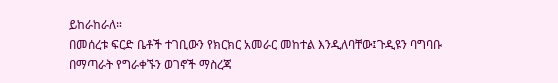ይከራከራለ።
በመሰረቱ ፍርድ ቤቶች ተገቢውን የክርክር አመራር መከተል እንዲለባቸው፤ጉዲዩን ባግባቡ በማጣራት የግራቀኙን ወገኖች ማስረጃ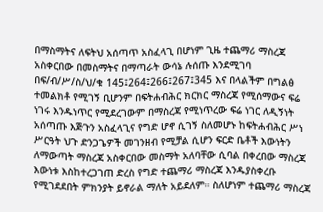በማስማትና ለፍትህ አሰጣጥ አስፈላጊ በሆነም ጊዜ ተጨማሪ ማስረጃ አስቀርበው በመስማትና በማጣራት ውሳኔ ሉሰጡ እንደሚገባ በፍ/ብ/ሥ/ስ/ህ/ቁ 145፤264፤266፤267፤345 እና በላልችም በግልፅ ተመልክቶ የሚገኝ ቢሆንም በፍትሐብሕር ክርክር ማስረጃ የሚሰማውና ፍሬ ነገሩ እንዱነጥር የሚደረገውም በማስረጃ የሚነጥረው ፍሬ ነገር ለዲኝነት አሰጣጡ እጅጉን አስፈላጊና የግድ ሆኖ ሲገኝ ስለመሆኑ ከፍትሐብሕር ሥነ ሥርዓት ህጉ ድንጋጌዎች መገንዘብ የሚቻል ሲሆን ፍርድ ቤቶች እውነትን ለማውጣት ማስረጃ አስቀርበው መስማት አለባቸው ሲባል በቀረበው ማስረጃ እውነቱ እስከተረጋገጠ ድረስ የግድ ተጨማሪ ማስረጃ እንዱያስቀረቡ የሚገደደበት ምክንያት ይኖራል ማለት አይደለም። ስለሆነም ተጨማሪ ማስረጃ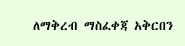ለማቅረብ ማስፈቀጃ አቅርበን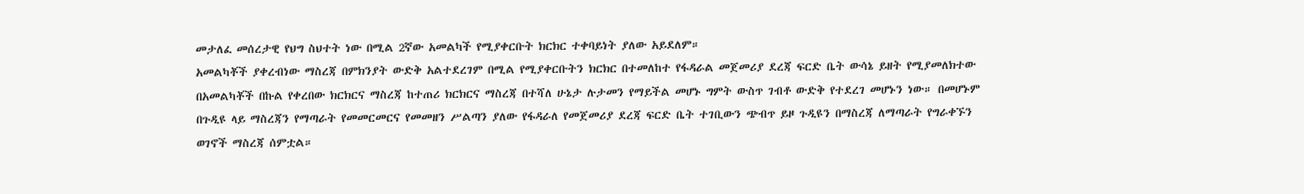መታለፈ መሰረታዊ የህግ ስህተት ነው በሚል 2ኛው አመልካች የሚያቀርቡት ክርክር ተቀባይነት ያለው አይደለም።
አመልካቾች ያቀረብነው ማስረጃ በምክንያት ውድቅ አልተደረገም በሚል የሚያቀርቡትን ክርክር በተመለከተ የፋዳራል መጀመሪያ ደረጃ ፍርድ ቤት ውሳኔ ይዘት የሚያመለክተው በአመልካቾች በኩል የቀረበው ክርክርና ማስረጃ ከተጠሪ ክርክርና ማስረጃ በተሻለ ሁኔታ ሉታመን የማይችል መሆኑ ግምት ውስጥ ገብቶ ውድቅ የተደረገ መሆኑን ነው። በመሆኑም በጉዲዩ ላይ ማስረጃን የማጣራት የመመርመርና የመመዘን ሥልጣን ያለው የፋዳራለ የመጀመሪያ ደረጃ ፍርድ ቤት ተገቢውን ጭብጥ ይዞ ጉዲዩን በማስረጃ ለማጣራት የግራቀኙን ወገኖች ማስረጃ ሰምቷል።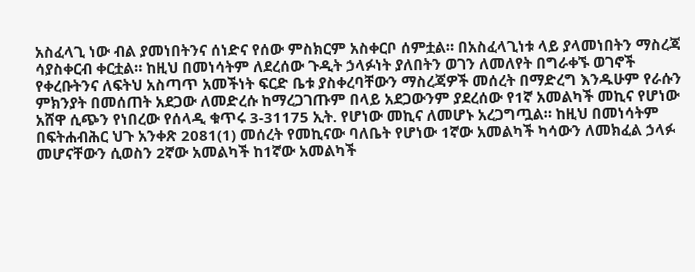አስፈላጊ ነው ብል ያመነበትንና ሰነድና የሰው ምስክርም አስቀርቦ ሰምቷል። በአስፈላጊነቱ ላይ ያላመነበትን ማስረጃ ሳያስቀርብ ቀርቷል። ከዚህ በመነሳትም ለደረሰው ጉዲት ኃላፉነት ያለበትን ወገን ለመለየት በግራቀኙ ወገኖች የቀረቡትንና ለፍትህ አስጣጥ አመችነት ፍርድ ቤቱ ያስቀረባቸውን ማስረጃዎች መሰረት በማድረግ እንዱሁም የራሱን ምክንያት በመሰጠት አደጋው ለመድረሱ ከማረጋገጡም በላይ አደጋውንም ያደረሰው የ1ኛ አመልካች መኪና የሆነው አሸዋ ሲጭን የነበረው የሰላዲ ቁጥሩ 3-31175 ኢት. የሆነው መኪና ለመሆኑ አረጋግጧል። ከዚህ በመነሳትም በፍትሐብሕር ህጉ አንቀጽ 2081(1) መሰረት የመኪናው ባለቤት የሆነው 1ኛው አመልካች ካሳውን ለመክፈል ኃላፉ መሆናቸውን ሲወስን 2ኛው አመልካች ከ1ኛው አመልካች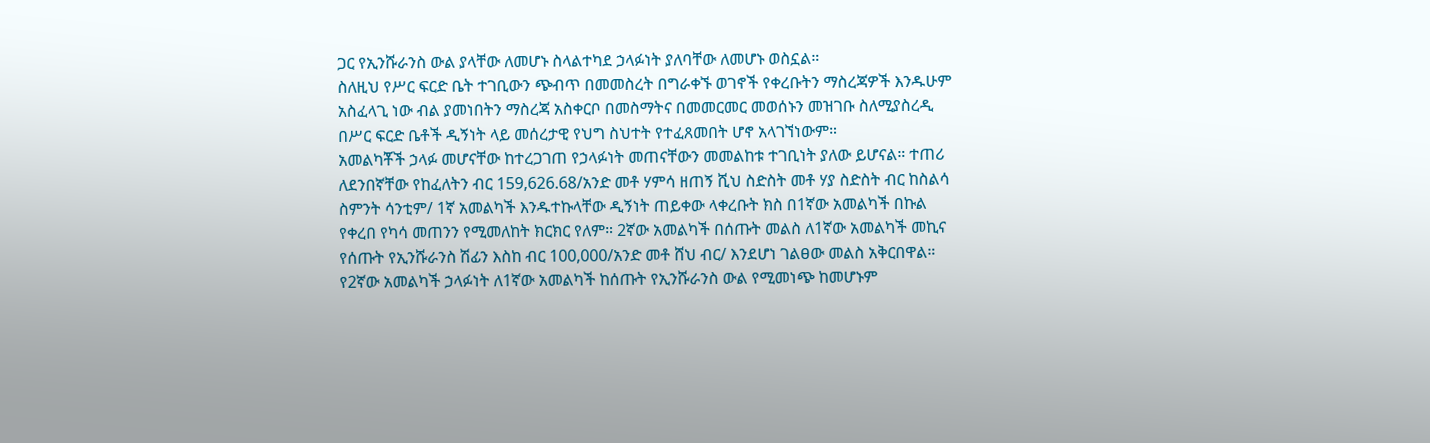ጋር የኢንሹራንስ ውል ያላቸው ለመሆኑ ስላልተካደ ኃላፉነት ያለባቸው ለመሆኑ ወስኗል።
ስለዚህ የሥር ፍርድ ቤት ተገቢውን ጭብጥ በመመስረት በግራቀኙ ወገኖች የቀረቡትን ማስረጃዎች እንዱሁም አስፈላጊ ነው ብል ያመነበትን ማስረጃ አስቀርቦ በመስማትና በመመርመር መወሰኑን መዝገቡ ስለሚያስረዲ በሥር ፍርድ ቤቶች ዲኝነት ላይ መሰረታዊ የህግ ስህተት የተፈጸመበት ሆኖ አላገኘነውም።
አመልካቾች ኃላፉ መሆናቸው ከተረጋገጠ የኃላፉነት መጠናቸውን መመልከቱ ተገቢነት ያለው ይሆናል። ተጠሪ ለደንበኛቸው የከፈለትን ብር 159,626.68/አንድ መቶ ሃምሳ ዘጠኝ ሺህ ስድስት መቶ ሃያ ስድስት ብር ከስልሳ ስምንት ሳንቲም/ 1ኛ አመልካች እንዱተኩላቸው ዲኝነት ጠይቀው ላቀረቡት ክስ በ1ኛው አመልካች በኩል የቀረበ የካሳ መጠንን የሚመለከት ክርክር የለም። 2ኛው አመልካች በሰጡት መልስ ለ1ኛው አመልካች መኪና የሰጡት የኢንሹራንስ ሽፊን እስከ ብር 100,000/አንድ መቶ ሸህ ብር/ እንደሆነ ገልፀው መልስ አቅርበዋል። የ2ኛው አመልካች ኃላፉነት ለ1ኛው አመልካች ከሰጡት የኢንሹራንስ ውል የሚመነጭ ከመሆኑም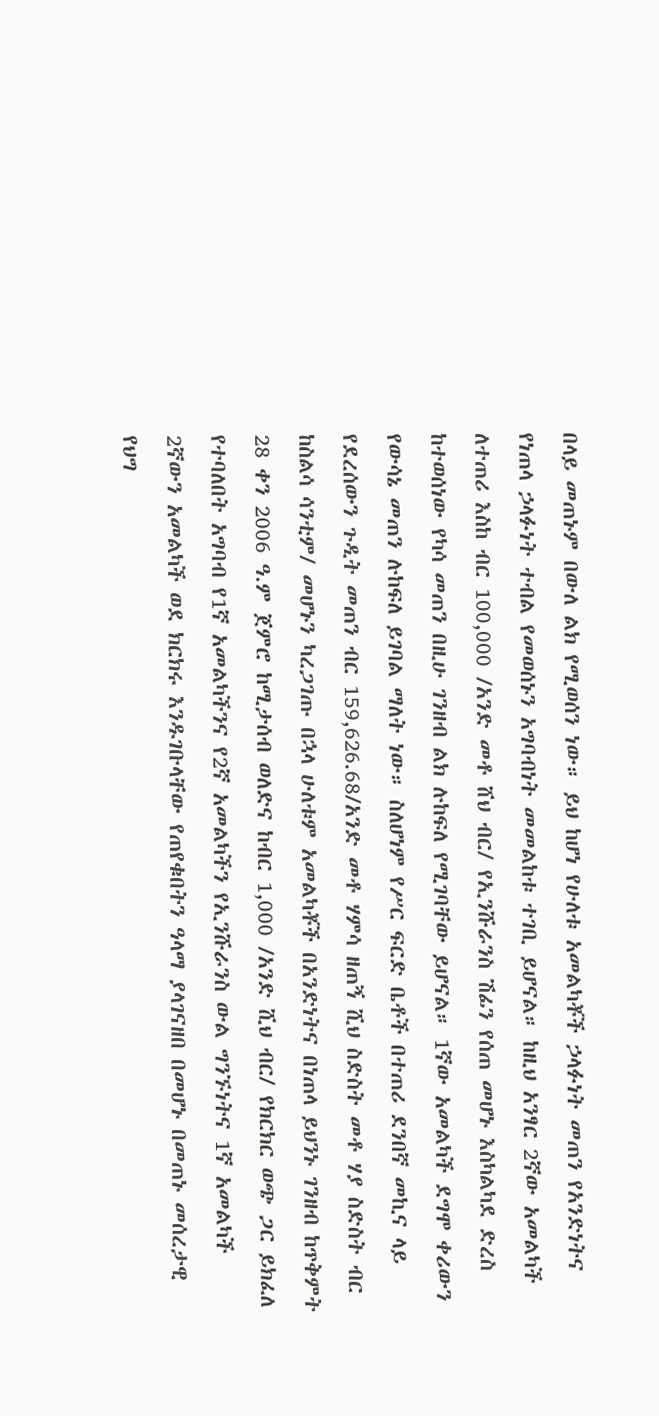በላይ መጠኑም በውለ ልክ የሚወሰን ነው። ይህ ከሆነ የሁለቱ አመልካቾች ኃላፉነት መጠን የአንድነትና የነጠላ ኃላፉነት ተብል የመወሰኑን አግባብነት መመልከቱ ተገቢ ይሆናል። ከዚህ አንፃር 2ኛው አመልካች ለተጠሪ እስከ ብር 100,000 /አንድ መቶ ሸህ ብር/ የኢንሹራንስ ሽፊን የሰጠ መሆኑ እስካልካደ ድረስ ከተወሰነው የካሳ መጠን በዚሁ ገንዘብ ልክ ሉከፍለ የሚገባቸው ይሆናል። 1ኛው አመልካች ደግሞ ቀሪውን የውሳኔ መጠን ሉከፍለ ይገባል ማለት ነው። ስለሆነም የሥር ፍርድ ቤቶች በተጠሪ ደንበኛ መኪና ላይ የደረሰውን ጉዲት መጠን ብር 159,626.68/አንድ መቶ ሃምሳ ዘጠኝ ሺህ ስድስት መቶ ሃያ ስድስት ብር ከስልሳ ሳንቲም/ መሆኑን ካረጋገጡ በኋላ ሁለቱም አመልካቾች በአንድነትና በነጠላ ይህንኑ ገንዘብ ከጥቅምት 28 ቀን 2006 ዓ.ም ጀምሮ ከሚታሰብ ወለድና ከብር 1,000 /አንድ ሺህ ብር/ የክርክር ወጭ ጋር ይክፈለ የተባለበት አግባብ የ1ኛ አመልካችንና የ2ኛ አመልካችን የኢንሹራንስ ውል ግንኙነትና 1ኛ አመልካች 2ኛውን አመልካች ወደ ክርክሩ እንዱገቡላቸው የጠየቁበትን ዓላማ ያላገናዘበ በመሆኑ በመጠኑ መሰረታዊ የህግ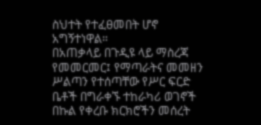ስህተት የተፈፀመበት ሆኖ አግኝተነዋል።
በአጠቃላይ በጉዲዩ ላይ ማስረጃ የመመርመር፤ የማጣራትና መመዘን ሥልጣን የተሰጣቸው የሥር ፍርድ ቤቶች በግራቀኙ ተከራካሪ ወገኖች በኩል የቀረቡ ክርክሮችን መሰረት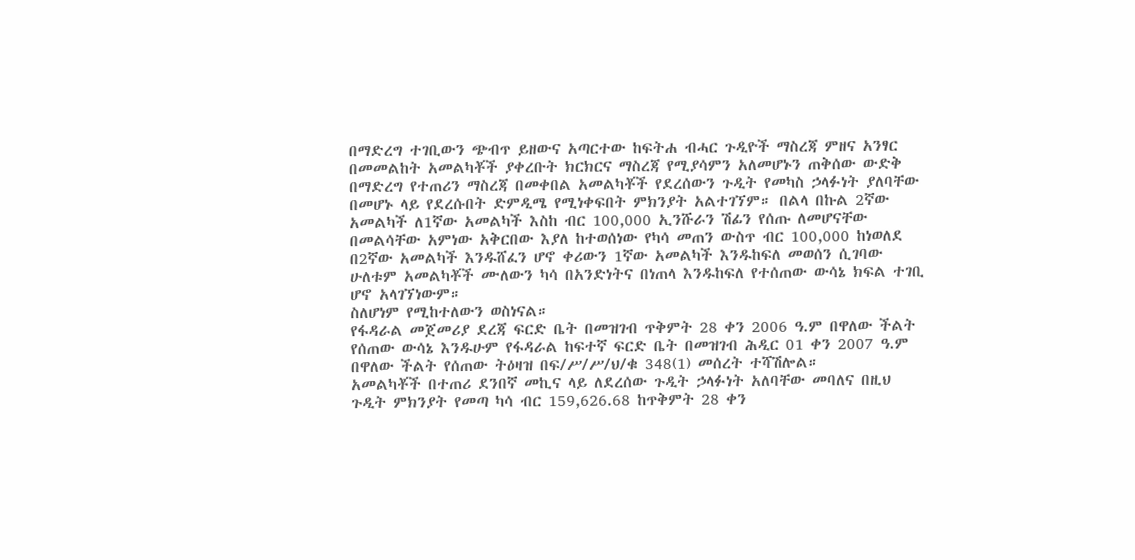በማድረግ ተገቢውን ጭብጥ ይዘውና አጣርተው ከፍትሐ ብሓር ጉዲዮች ማስረጃ ምዘና አንፃር በመመልከት አመልካቾች ያቀረቡት ክርክርና ማስረጃ የሚያሳምን አለመሆኑን ጠቅሰው ውድቅ በማድረግ የተጠሪን ማስረጃ በመቀበል አመልካቾች የደረሰውን ጉዲት የመካስ ኃላፉነት ያለባቸው በመሆኑ ላይ የደረሱበት ድምዲሜ የሚነቀፍበት ምክንያት አልተገኘም። በልላ በኩል 2ኛው አመልካች ለ1ኛው አመልካች እስከ ብር 100,000 ኢንሹራን ሽፊን የሰጡ ለመሆናቸው በመልሳቸው አምነው አቅርበው እያለ ከተወሰነው የካሳ መጠን ውስጥ ብር 100,000 ከነወለደ በ2ኛው አመልካች እንዱሸፈን ሆኖ ቀሪውን 1ኛው አመልካች እንዱከፍለ መወሰን ሲገባው ሁለቱም አመልካቾች ሙለውን ካሳ በአንድነትና በነጠላ እንዱከፍለ የተሰጠው ውሳኔ ክፍል ተገቢ ሆኖ አላገኘነውም።
ስለሆነም የሚከተለውን ወስነናል።
የፋዳራል መጀመሪያ ደረጃ ፍርድ ቤት በመዝገብ ጥቅምት 28 ቀን 2006 ዓ.ም በዋለው ችልት የሰጠው ውሳኔ እንዱሁም የፋዳራል ከፍተኛ ፍርድ ቤት በመዝገብ ሕዲር 01 ቀን 2007 ዓ.ም በዋለው ችልት የሰጠው ትዕዛዝ በፍ/ሥ/ሥ/ህ/ቁ 348(1) መሰረት ተሻሽሎል።
አመልካቾች በተጠሪ ደንበኛ መኪና ላይ ለደረሰው ጉዲት ኃላፉነት አለባቸው መባለና በዚህ ጉዲት ምክንያት የመጣ ካሳ ብር 159,626.68 ከጥቅምት 28 ቀን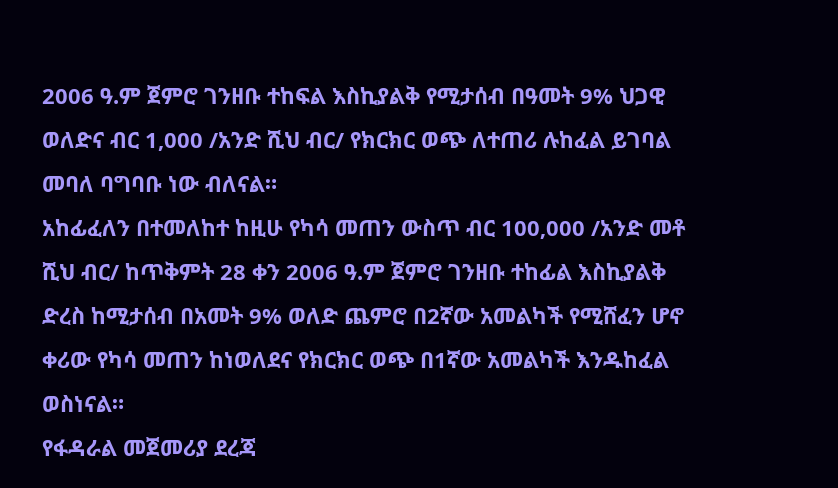2006 ዓ.ም ጀምሮ ገንዘቡ ተከፍል እስኪያልቅ የሚታሰብ በዓመት 9% ህጋዊ ወለድና ብር 1,000 /አንድ ሺህ ብር/ የክርክር ወጭ ለተጠሪ ሉከፈል ይገባል መባለ ባግባቡ ነው ብለናል።
አከፊፈለን በተመለከተ ከዚሁ የካሳ መጠን ውስጥ ብር 100‚000 /አንድ መቶ ሺህ ብር/ ከጥቅምት 28 ቀን 2006 ዓ.ም ጀምሮ ገንዘቡ ተከፊል እስኪያልቅ ድረስ ከሚታሰብ በአመት 9% ወለድ ጨምሮ በ2ኛው አመልካች የሚሸፈን ሆኖ ቀሪው የካሳ መጠን ከነወለደና የክርክር ወጭ በ1ኛው አመልካች እንዱከፈል ወስነናል።
የፋዳራል መጀመሪያ ደረጃ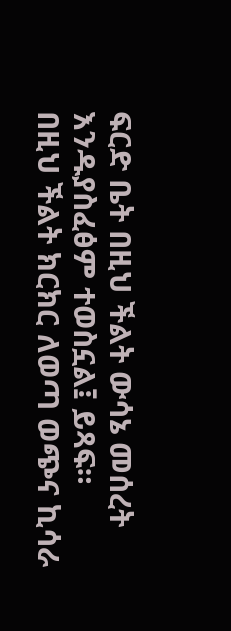ፍርድ ቤት በዚህ ችልት ውሳኔ መሰረት እንዱያስፈፅም ተወስኗል፤ ይጻፍ።
በዚህ ችልት ክርክር ለወጣ ወጭና ኪሳራ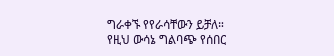ግራቀኙ የየራሳቸውን ይቻለ።
የዚህ ውሳኔ ግልባጭ የሰበር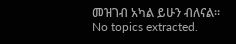መዝገብ አካል ይሁን ብለናል።
No topics extracted.